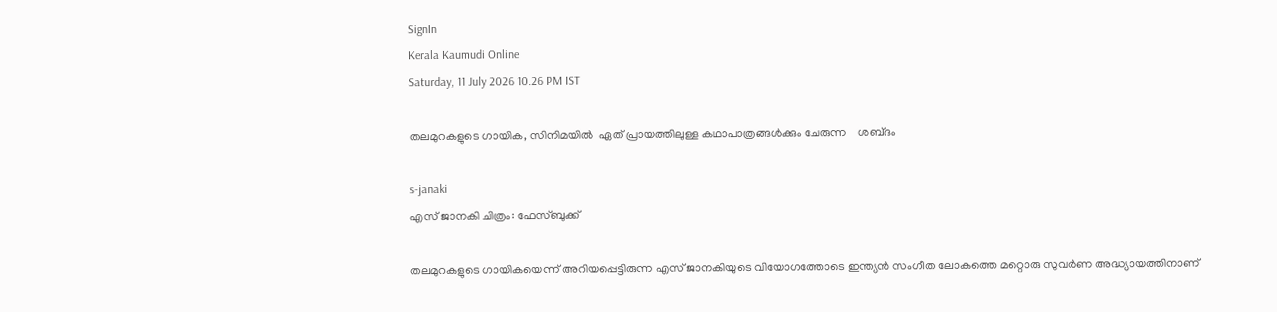SignIn
Kerala Kaumudi Online
Saturday, 11 July 2026 10.26 PM IST

തലമുറകളുടെ ഗായിക, സിനിമയിൽ  ഏത് പ്രായത്തിലുള്ള കഥാപാത്രങ്ങൾക്കും ചേരുന്ന    ശബ്‌ദം

s-janaki
എസ് ജാനകി ചിത്രം: ഫേസ്ബുക്ക്

തലമുറകളുടെ ഗായികയെന്ന് അറിയപ്പെട്ടിരുന്ന എസ് ജാനകിയുടെ വിയോഗത്തോടെ ഇന്ത്യൻ സംഗീത ലോകത്തെ മറ്റൊരു സുവർണ അദ്ധ്യായത്തിനാണ്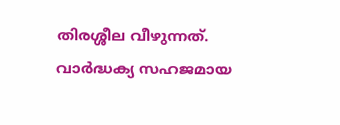തിരശ്ശീല വീഴുന്നത്. വാർദ്ധക്യ സഹജമായ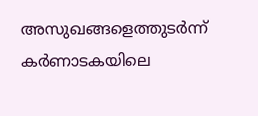അസുഖങ്ങളെത്തുടർന്ന് കർണാടകയിലെ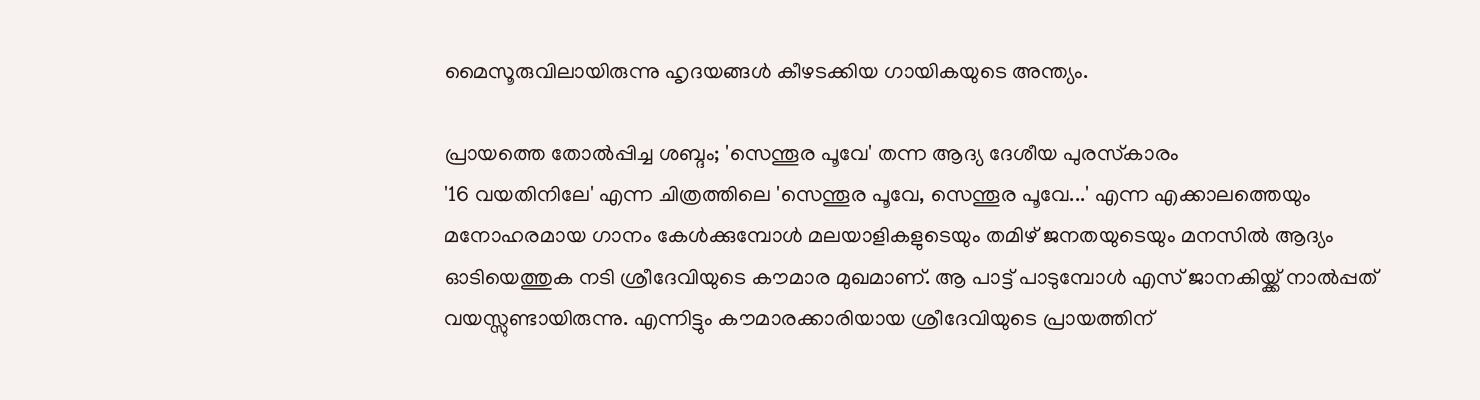മൈസൂരുവിലായിരുന്നു ഹൃദയങ്ങൾ കീഴടക്കിയ ഗായികയുടെ അന്ത്യം.

പ്രായത്തെ തോൽപ്പിച്ച ശബ്ദം; 'സെന്തൂര പൂവേ' തന്ന ആദ്യ ദേശീയ പുരസ്‌കാരം
'16 വയതിനിലേ' എന്ന ചിത്രത്തിലെ 'സെന്തൂര പൂവേ, സെന്തൂര പൂവേ...' എന്ന എക്കാലത്തെയും മനോഹരമായ ഗാനം കേൾക്കുമ്പോൾ മലയാളികളുടെയും തമിഴ് ജനതയുടെയും മനസിൽ ആദ്യം ഓടിയെത്തുക നടി ശ്രീദേവിയുടെ കൗമാര മുഖമാണ്. ആ പാട്ട് പാടുമ്പോൾ എസ് ജാനകിയ്ക്ക് നാൽപ്പത് വയസ്സുണ്ടായിരുന്നു. എന്നിട്ടും കൗമാരക്കാരിയായ ശ്രീദേവിയുടെ പ്രായത്തിന്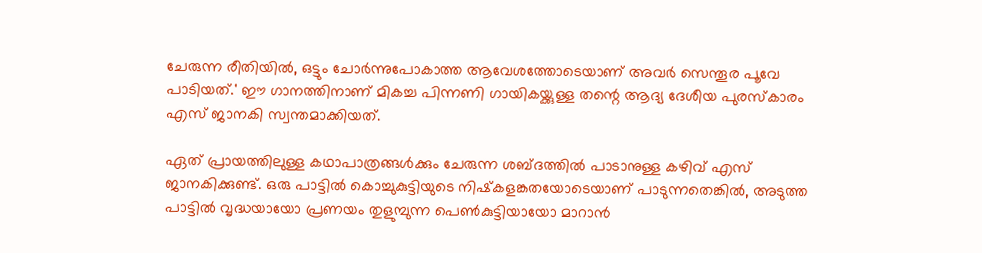ചേരുന്ന രീതിയിൽ, ഒട്ടും ചോർന്നുപോകാത്ത ആവേശത്തോടെയാണ് അവർ സെന്തൂര പൂവേ പാടിയത്.' ഈ ഗാനത്തിനാണ് മികച്ച പിന്നണി ഗായികയ്ക്കുള്ള തന്റെ ആദ്യ ദേശീയ പുരസ്‌കാരം എസ് ജാനകി സ്വന്തമാക്കിയത്.

ഏത് പ്രായത്തിലുള്ള കഥാപാത്രങ്ങൾക്കും ചേരുന്ന ശബ്ദത്തിൽ പാടാനുള്ള കഴിവ് എസ് ജാനകിക്കുണ്ട്. ഒരു പാട്ടിൽ കൊച്ചുകുട്ടിയുടെ നിഷ്‌കളങ്കതയോടെയാണ് പാടുന്നതെങ്കിൽ, അടുത്ത പാട്ടിൽ വൃദ്ധയായോ പ്രണയം തുളുമ്പുന്ന പെൺകുട്ടിയായോ മാറാൻ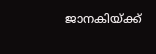ജാനകിയ്‌ക്ക്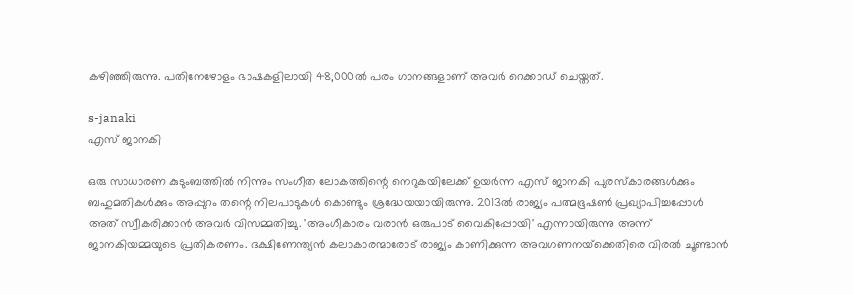കഴിഞ്ഞിരുന്നു. പതിനേഴോളം ഭാഷകളിലായി 48,000ൽ പരം ഗാനങ്ങളാണ് അവർ റെക്കാഡ് ചെയ്തത്.

s-janaki
എസ് ജാനകി

ഒരു സാധാരണ കുടുംബത്തിൽ നിന്നും സംഗീത ലോകത്തിന്റെ നെറുകയിലേക്ക് ഉയർന്ന എസ് ജാനകി പുരസ്‌കാരങ്ങൾക്കും ബഹുമതികൾക്കും അപ്പുറം തന്റെ നിലപാടുകൾ കൊണ്ടും ശ്രദ്ധേയയായിരുന്നു. 2013ൽ രാജ്യം പത്മഭൂഷൺ പ്രഖ്യാപിച്ചപ്പോൾ അത് സ്വീകരിക്കാൻ അവർ വിസമ്മതിച്ചു. 'അംഗീകാരം വരാൻ ഒരുപാട് വൈകിപ്പോയി' എന്നായിരുന്നു അന്ന് ജാനകിയമ്മയുടെ പ്രതികരണം. ദക്ഷിണേന്ത്യൻ കലാകാരന്മാരോട് രാജ്യം കാണിക്കുന്ന അവഗണനയ്‌ക്കെതിരെ വിരൽ ചൂണ്ടാൻ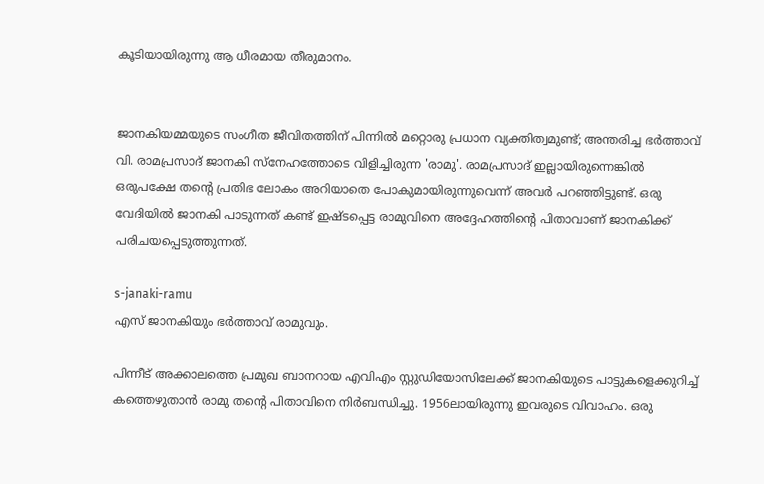കൂടിയായിരുന്നു ആ ധീരമായ തീരുമാനം.


ജാനകിയമ്മയുടെ സംഗീത ജീവിതത്തിന് പിന്നിൽ മറ്റൊരു പ്രധാന വ്യക്തിത്വമുണ്ട്; അന്തരിച്ച ഭർത്താവ് വി. രാമപ്രസാദ് ജാനകി സ്‌നേഹത്തോടെ വിളിച്ചിരുന്ന 'രാമു'. രാമപ്രസാദ് ഇല്ലായിരുന്നെങ്കിൽ ഒരുപക്ഷേ തന്റെ പ്രതിഭ ലോകം അറിയാതെ പോകുമായിരുന്നുവെന്ന് അവർ പറഞ്ഞിട്ടുണ്ട്. ഒരു വേദിയിൽ ജാനകി പാടുന്നത് കണ്ട് ഇഷ്ടപ്പെട്ട രാമുവിനെ അദ്ദേഹത്തിന്റെ പിതാവാണ് ജാനകിക്ക് പരിചയപ്പെടുത്തുന്നത്.

s-janaki-ramu
എസ് ജാനകിയും ഭർത്താവ് രാമുവും.

പിന്നീട് അക്കാലത്തെ പ്രമുഖ ബാനറായ എവിഎം സ്റ്റുഡിയോസിലേക്ക് ജാനകിയുടെ പാട്ടുകളെക്കുറിച്ച് കത്തെഴുതാൻ രാമു തന്റെ പിതാവിനെ നിർബന്ധിച്ചു. 1956ലായിരുന്നു ഇവരുടെ വിവാഹം. ഒരു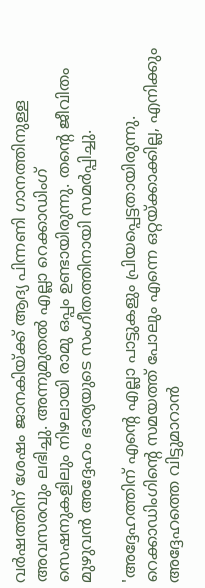വർഷത്തിന് ശേഷം ജാനകിയ്ക്ക് ആദ്യ പിന്നണി ഗാനത്തിനുള്ള അവസരവും ലഭിച്ചു. അന്നുമുതൽ എല്ലാ റെക്കാഡിംഗ് സെഷനുകളിലും നിഴലായി രാമു ഒപ്പം ഉണ്ടായിരുന്നു. തന്റെ ജീവിതം മുഴുവൻ അദ്ദേഹം ഭാര്യയുടെ സംഗീതത്തിനായി സമർപ്പിച്ചു.

'അദ്ദേഹത്തിന് എന്റെ എല്ലാ പാട്ടുകളും പ്രിയപ്പെട്ടതായിരുന്നു. റെക്കാഡിംഗിന്റെ സമയത്ത് പോലും എന്നെ ഒറ്റയ്ക്കാക്കില്ല, എനിക്കും അദ്ദേഹത്തെ വിട്ടുമാറാൻ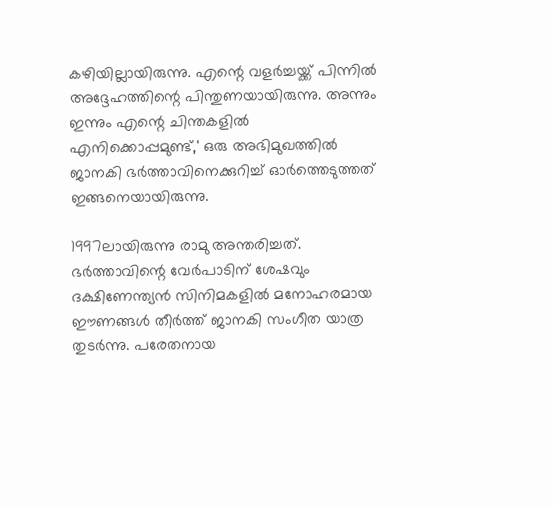കഴിയില്ലായിരുന്നു. എന്റെ വളർച്ചയ്ക്ക് പിന്നിൽ അദ്ദേഹത്തിന്റെ പിന്തുണയായിരുന്നു. അന്നും ഇന്നും എന്റെ ചിന്തകളിൽ എനിക്കൊപ്പമുണ്ട്,' ഒരു അഭിമുഖത്തിൽ ജാനകി ഭർത്താവിനെക്കുറിച്ച് ഓർത്തെടുത്തത് ഇങ്ങനെയായിരുന്നു.

1997ലായിരുന്നു രാമു അന്തരിച്ചത്. ഭർത്താവിന്റെ വേർപാടിന് ശേഷവും ദക്ഷിണേന്ത്യൻ സിനിമകളിൽ മനോഹരമായ ഈണങ്ങൾ തീർത്ത് ജാനകി സംഗീത യാത്ര തുടർന്നു. പരേതനായ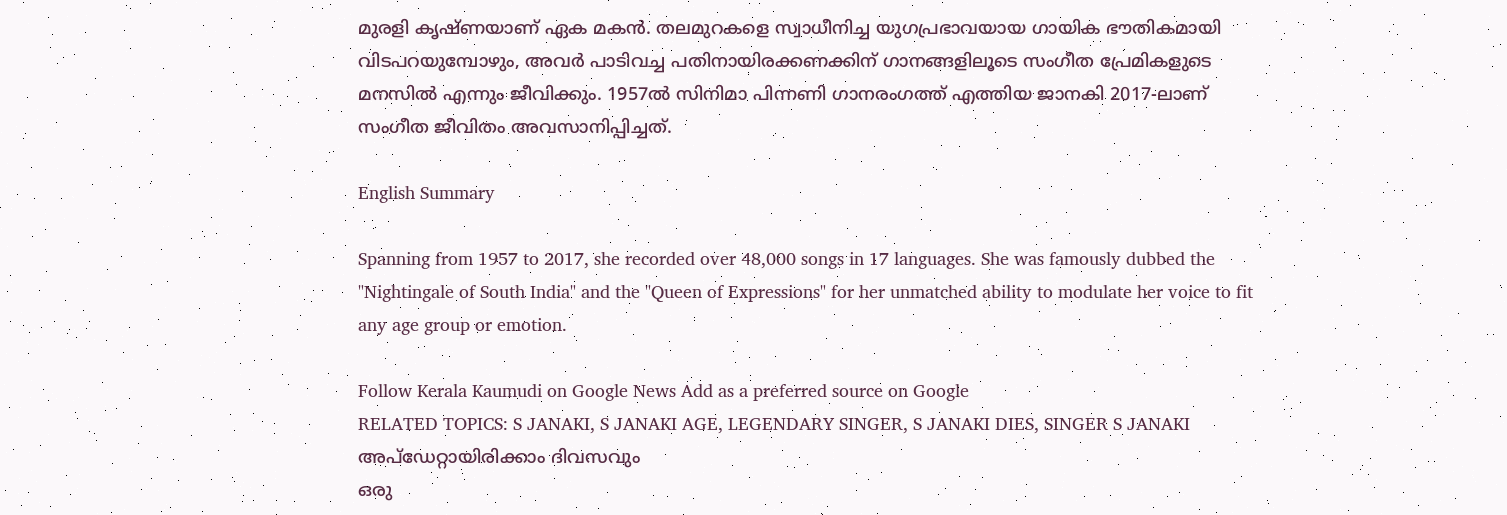മുരളി കൃഷ്ണയാണ് ഏക മകൻ. തലമുറകളെ സ്വാധീനിച്ച യുഗപ്രഭാവയായ ഗായിക ഭൗതികമായി വിടപറയുമ്പോഴും, അവർ പാടിവച്ച പതിനായിരക്കണക്കിന് ഗാനങ്ങളിലൂടെ സംഗീത പ്രേമികളുടെ മനസിൽ എന്നും ജീവിക്കും. 1957ൽ സിനിമാ പിന്നണി ഗാനരംഗത്ത് എത്തിയ ജാനകി 2017-ലാണ് സംഗീത ജീവിതം അവസാനിപ്പിച്ചത്.

English Summary

Spanning from 1957 to 2017, she recorded over 48,000 songs in 17 languages. She was famously dubbed the "Nightingale of South India" and the "Queen of Expressions" for her unmatched ability to modulate her voice to fit any age group or emotion.

Follow Kerala Kaumudi on Google News Add as a preferred source on Google
RELATED TOPICS: S JANAKI, S JANAKI AGE, LEGENDARY SINGER, S JANAKI DIES, SINGER S JANAKI
അപ്ഡേറ്റായിരിക്കാം ദിവസവും
ഒരു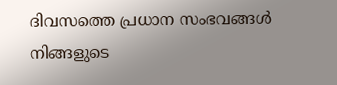ദിവസത്തെ പ്രധാന സംഭവങ്ങൾ നിങ്ങളുടെ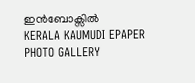ഇൻബോക്സിൽ
KERALA KAUMUDI EPAPER
PHOTO GALLERY